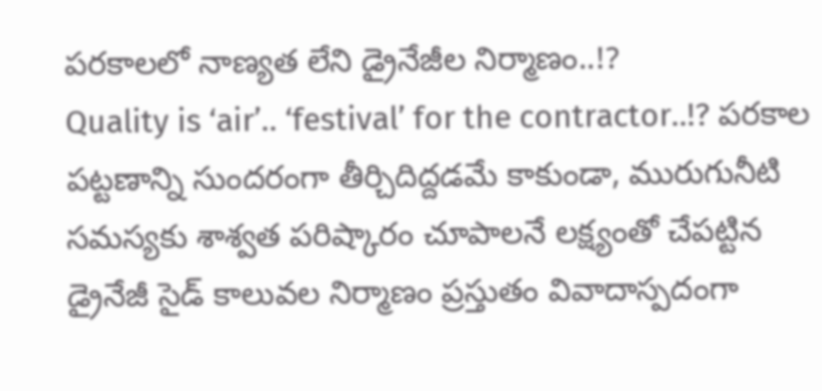పరకాలలో నాణ్యత లేని డ్రైనేజీల నిర్మాణం..!?
Quality is ‘air’.. ‘festival’ for the contractor..!? పరకాల పట్టణాన్ని సుందరంగా తీర్చిదిద్దడమే కాకుండా, మురుగునీటి సమస్యకు శాశ్వత పరిష్కారం చూపాలనే లక్ష్యంతో చేపట్టిన డ్రైనేజీ సైడ్ కాలువల నిర్మాణం ప్రస్తుతం వివాదాస్పదంగా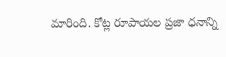మారింది. కోట్ల రూపాయల ప్రజా ధనాన్ని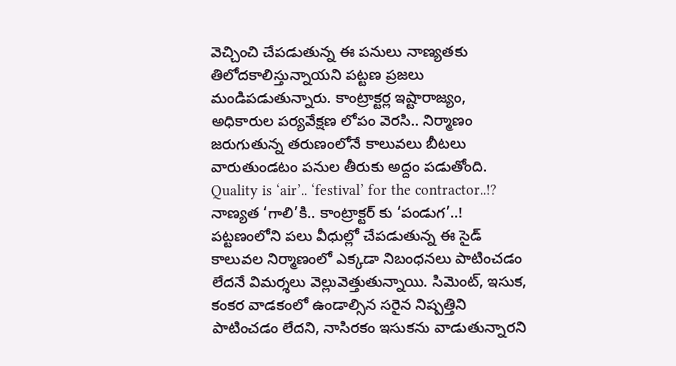వెచ్చించి చేపడుతున్న ఈ పనులు నాణ్యతకు తిలోదకాలిస్తున్నాయని పట్టణ ప్రజలు మండిపడుతున్నారు. కాంట్రాక్టర్ల ఇష్టారాజ్యం, అధికారుల పర్యవేక్షణ లోపం వెరసి.. నిర్మాణం జరుగుతున్న తరుణంలోనే కాలువలు బీటలు వారుతుండటం పనుల తీరుకు అద్దం పడుతోంది.
Quality is ‘air’.. ‘festival’ for the contractor..!?
నాణ్యత ‘గాలి’కి.. కాంట్రాక్టర్ కు ‘పండుగ’..!
పట్టణంలోని పలు వీధుల్లో చేపడుతున్న ఈ సైడ్ కాలువల నిర్మాణంలో ఎక్కడా నిబంధనలు పాటించడం లేదనే విమర్శలు వెల్లువెత్తుతున్నాయి. సిమెంట్, ఇసుక, కంకర వాడకంలో ఉండాల్సిన సరైన నిష్పత్తిని పాటించడం లేదని, నాసిరకం ఇసుకను వాడుతున్నారని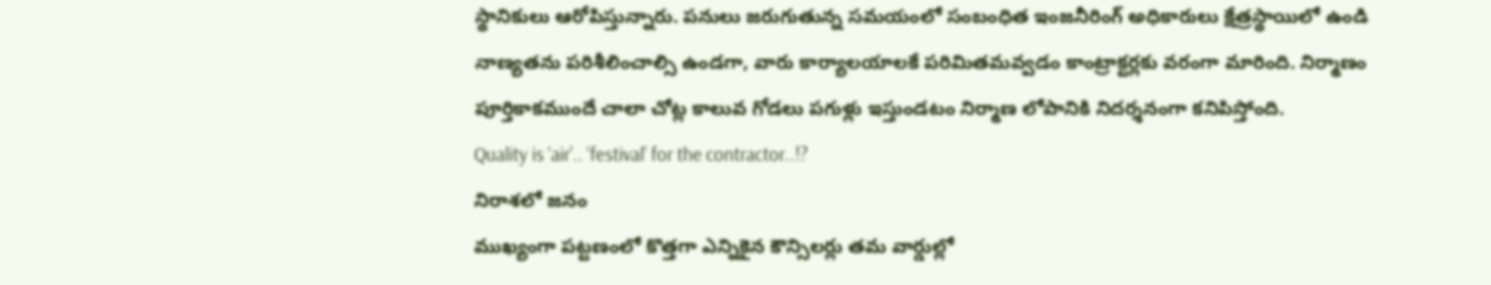స్థానికులు ఆరోపిస్తున్నారు. పనులు జరుగుతున్న సమయంలో సంబంధిత ఇంజనీరింగ్ అధికారులు క్షేత్రస్థాయిలో ఉండి నాణ్యతను పరిశీలించాల్సి ఉండగా, వారు కార్యాలయాలకే పరిమితమవ్వడం కాంట్రాక్టర్లకు వరంగా మారింది. నిర్మాణం పూర్తికాకముందే చాలా చోట్ల కాలువ గోడలు పగుళ్లు ఇస్తుండటం నిర్మాణ లోపానికి నిదర్శనంగా కనిపిస్తోంది.
Quality is ‘air’.. ‘festival’ for the contractor..!?
నిరాశలో జనం
ముఖ్యంగా పట్టణంలో కొత్తగా ఎన్నికైన కౌన్సిలర్లు తమ వార్డుల్లో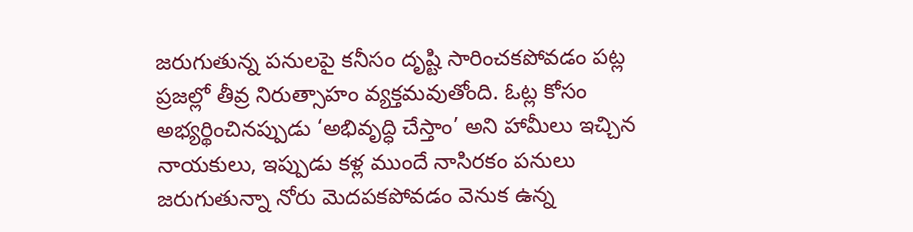జరుగుతున్న పనులపై కనీసం దృష్టి సారించకపోవడం పట్ల ప్రజల్లో తీవ్ర నిరుత్సాహం వ్యక్తమవుతోంది. ఓట్ల కోసం అభ్యర్థించినప్పుడు ‘అభివృద్ధి చేస్తాం’ అని హామీలు ఇచ్చిన నాయకులు, ఇప్పుడు కళ్ల ముందే నాసిరకం పనులు జరుగుతున్నా నోరు మెదపకపోవడం వెనుక ఉన్న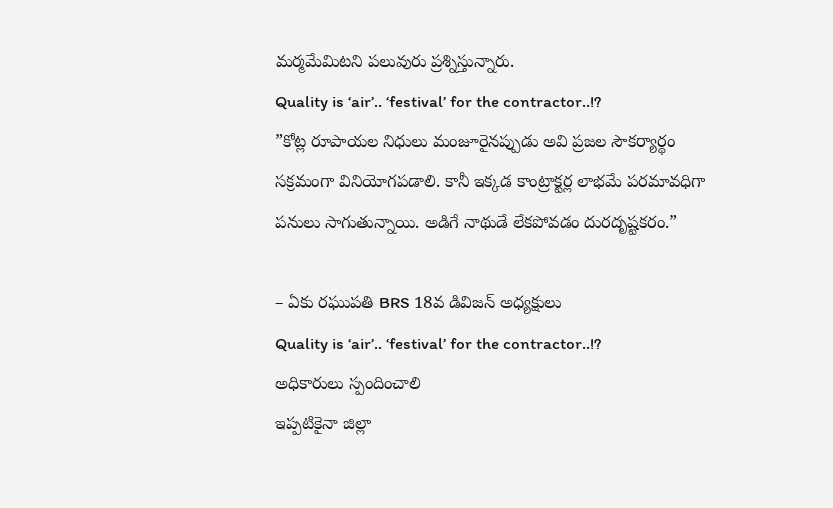మర్మమేమిటని పలువురు ప్రశ్నిస్తున్నారు.
Quality is ‘air’.. ‘festival’ for the contractor..!?
”కోట్ల రూపాయల నిధులు మంజూరైనప్పుడు అవి ప్రజల సౌకర్యార్థం సక్రమంగా వినియోగపడాలి. కానీ ఇక్కడ కాంట్రాక్టర్ల లాభమే పరమావధిగా పనులు సాగుతున్నాయి. అడిగే నాథుడే లేకపోవడం దురదృష్టకరం.”

– ఏకు రఘుపతి BRS 18వ డివిజన్ అధ్యక్షులు
Quality is ‘air’.. ‘festival’ for the contractor..!?
అధికారులు స్పందించాలి
ఇప్పటికైనా జిల్లా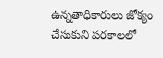ఉన్నతాధికారులు జోక్యం చేసుకుని పరకాలలో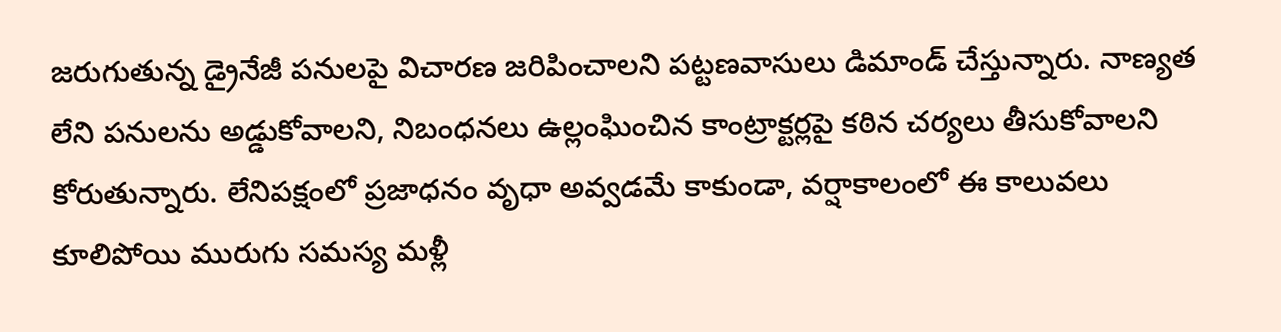జరుగుతున్న డ్రైనేజీ పనులపై విచారణ జరిపించాలని పట్టణవాసులు డిమాండ్ చేస్తున్నారు. నాణ్యత లేని పనులను అడ్డుకోవాలని, నిబంధనలు ఉల్లంఘించిన కాంట్రాక్టర్లపై కఠిన చర్యలు తీసుకోవాలని కోరుతున్నారు. లేనిపక్షంలో ప్రజాధనం వృధా అవ్వడమే కాకుండా, వర్షాకాలంలో ఈ కాలువలు కూలిపోయి మురుగు సమస్య మళ్లీ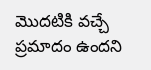మొదటికి వచ్చే ప్రమాదం ఉందని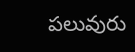పలువురు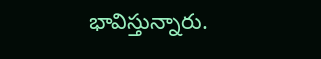భావిస్తున్నారు.